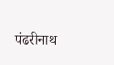पंढरीनाथ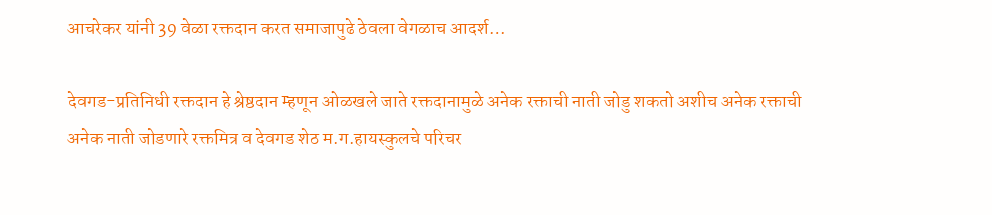आचरेकर यांनी 39 वेळा रक्तदान करत समाजापुढे ठेवला वेगळाच आदर्श…

देवगड-प्रतिनिधी रक्तदान हे श्रेष्ठदान म्हणून ओळखले जाते रक्तदानामुळे अनेक रक्ताची नाती जोडु शकतो अशीच अनेक रक्ताची अनेक नाती जोडणारे रक्तमित्र व देवगड शेठ म.ग.हायस्कुलचे परिचर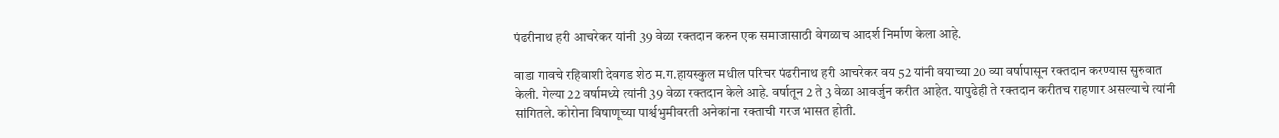पंढरीनाथ हरी आचरेकर यांनी 39 वेळा रक्तदान करुन एक समाजासाठी वेगळाच आदर्श निर्माण केला आहे.

वाडा गावचे रहिवाशी देवगड शेठ म.ग.हायस्कुल मधील परिचर पंढरीनाथ हरी आचरेकर वय 52 यांनी वयाच्या 20 व्या वर्षापासून रक्तदान करण्यास सुरुवात केली. गेल्या 22 वर्षामध्ये त्यांनी 39 वेळा रक्तदान केले आहे. वर्षातून 2 ते 3 वेळा आवर्जुन करीत आहेत. यापुढेही ते रक्तदान करीतच राहणार असल्याचे त्यांनी सांगितले. कोरोना विषाणूच्या पार्श्वभुमीवरती अनेकांना रक्ताची गरज भासत होती.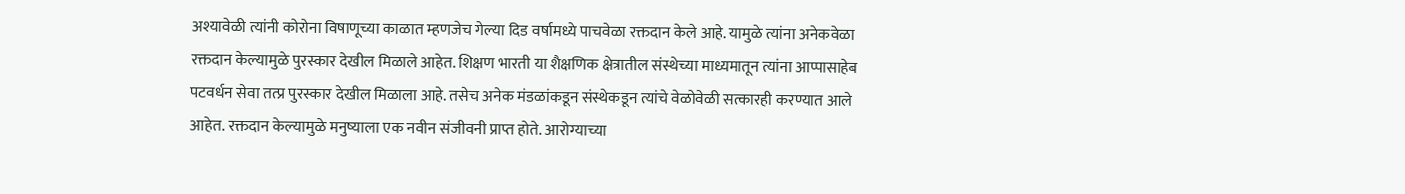अश्यावेळी त्यांनी कोरोना विषाणूच्या काळात म्हणजेच गेल्या दिड वर्षामध्ये पाचवेळा रक्तदान केले आहे. यामुळे त्यांना अनेकवेळा रक्तदान केल्यामुळे पुरस्कार देखील मिळाले आहेत. शिक्षण भारती या शैक्षणिक क्षेत्रातील संस्थेच्या माध्यमातून त्यांना आप्पासाहेब पटवर्धन सेवा तत्प्र पुरस्कार देखील मिळाला आहे. तसेच अनेक मंडळांकडून संस्थेकडून त्यांचे वेळोवेळी सत्कारही करण्यात आले आहेत. रक्तदान केल्यामुळे मनुष्याला एक नवीन संजीवनी प्राप्त होते. आरोग्याच्या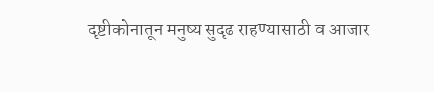दृष्टीकोनातून मनुष्य सुदृढ राहण्यासाठी व आजार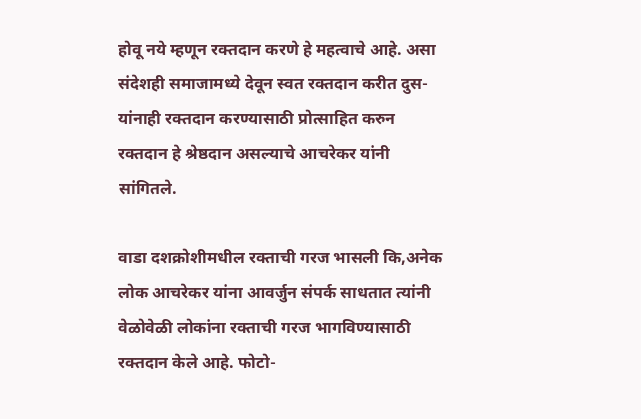होवू नये म्हणून रक्तदान करणे हे महत्वाचे आहे. असा संदेशही समाजामध्ये देवून स्वत रक्तदान करीत दुस-यांनाही रक्तदान करण्यासाठी प्रोत्साहित करुन रक्तदान हे श्रेष्ठदान असल्याचे आचरेकर यांनी सांगितले.

वाडा दशक्रोशीमधील रक्ताची गरज भासली कि,अनेक लोक आचरेकर यांना आवर्जुन संपर्क साधतात त्यांनी वेळोवेळी लोकांना रक्ताची गरज भागविण्यासाठी रक्तदान केले आहे. फोटो-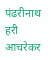पंढरीनाथ हरी आचरेकर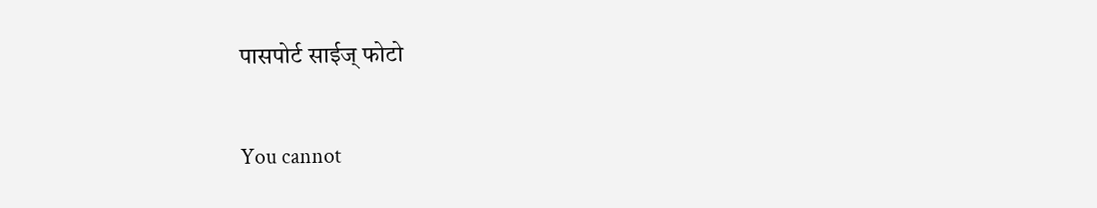पासपोर्ट साईज् फोटो

You cannot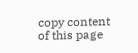copy content of this page